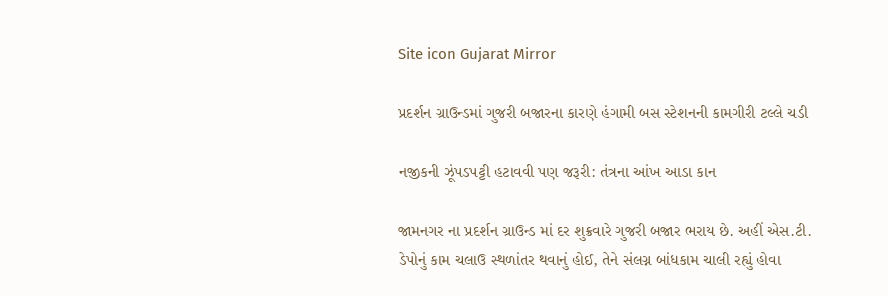Site icon Gujarat Mirror

પ્રદર્શન ગ્રાઉન્ડમાં ગુજરી બજારના કારણે હંગામી બસ સ્ટેશનની કામગીરી ટલ્લે ચડી

નજીકની ઝૂંપડપટ્ટી હટાવવી પણ જરૂરી: તંત્રના આંખ આડા કાન

જામનગર ના પ્રદર્શન ગ્રાઉન્ડ માં દર શુક્રવારે ગુજરી બજાર ભરાય છે. અહીં એસ.ટી. ડેપોનું કામ ચલાઉ સ્થળાંતર થવાનું હોઈ, તેને સંલગ્ન બાંધકામ ચાલી રહ્યું હોવા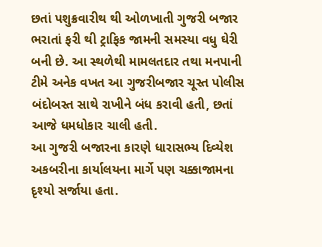છતાં પશુક્રવારીથ થી ઓળખાતી ગુજરી બજાર ભરાતાં ફરી થી ટ્રાફિક જામની સમસ્યા વધુ ઘેરી બની છે. આ સ્થળેથી મામલતદાર તથા મનપાની ટીમે અનેક વખત આ ગુજરીબજાર ચૂસ્ત પોલીસ બંદોબસ્ત સાથે રાખીને બંધ કરાવી હતી, છતાં આજે ધમધોકાર ચાલી હતી.
આ ગુજરી બજારના કારણે ધારાસભ્ય દિવ્યેશ અકબરીના કાર્યાલયના માર્ગે પણ ચક્કાજામના દૃશ્યો સર્જાયા હતા.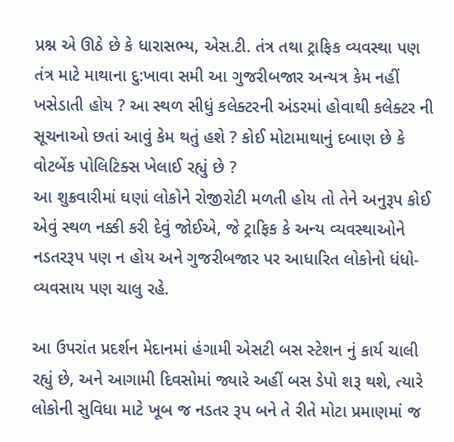પ્રશ્ન એ ઊઠે છે કે ધારાસભ્ય, એસ.ટી. તંત્ર તથા ટ્રાફિક વ્યવસ્થા પણ તંત્ર માટે માથાના દુ:ખાવા સમી આ ગુજરીબજાર અન્યત્ર કેમ નહીં ખસેડાતી હોય ? આ સ્થળ સીધું કલેક્ટરની અંડરમાં હોવાથી કલેક્ટર ની સૂચનાઓ છતાં આવું કેમ થતું હશે ? કોઈ મોટામાથાનું દબાણ છે કે વોટબેંક પોલિટિક્સ ખેલાઈ રહ્યું છે ?
આ શુક્રવારીમાં ઘણાં લોકોને રોજીરોટી મળતી હોય તો તેને અનુરૂપ કોઈ એવું સ્થળ નક્કી કરી દેવું જોઈએ, જે ટ્રાફિક કે અન્ય વ્યવસ્થાઓને નડતરરૂપ પણ ન હોય અને ગુજરીબજાર પર આધારિત લોકોનો ધંધો-વ્યવસાય પણ ચાલુ રહે.

આ ઉપરાંત પ્રદર્શન મેદાનમાં હંગામી એસટી બસ સ્ટેશન નું કાર્ય ચાલી રહ્યું છે, અને આગામી દિવસોમાં જ્યારે અહીં બસ ડેપો શરૂ થશે, ત્યારે લોકોની સુવિધા માટે ખૂબ જ નડતર રૂપ બને તે રીતે મોટા પ્રમાણમાં જ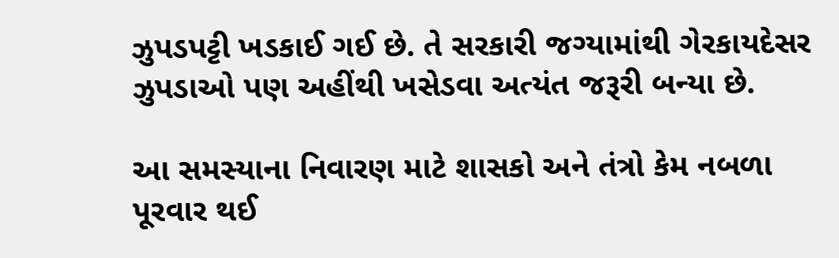ઝુપડપટ્ટી ખડકાઈ ગઈ છે. તે સરકારી જગ્યામાંથી ગેરકાયદેસર ઝુપડાઓ પણ અહીંથી ખસેડવા અત્યંત જરૂરી બન્યા છે.

આ સમસ્યાના નિવારણ માટે શાસકો અને તંત્રો કેમ નબળા પૂરવાર થઈ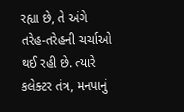રહ્યા છે, તે અંગે તરેહ-તરેહની ચર્ચાઓ થઈ રહી છે. ત્યારે કલેક્ટર તંત્ર, મનપાનું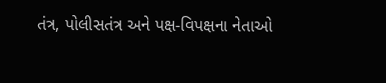તંત્ર, પોલીસતંત્ર અને પક્ષ-વિપક્ષના નેતાઓ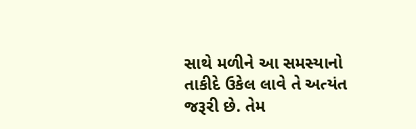સાથે મળીને આ સમસ્યાનો તાકીદે ઉકેલ લાવે તે અત્યંત જરૂરી છે. તેમ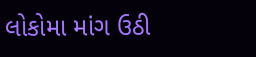લોકોમા માંગ ઉઠી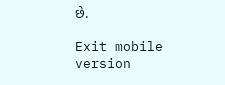છે.

Exit mobile version